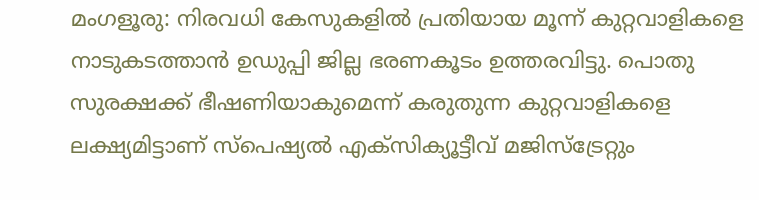മംഗളൂരു: നിരവധി കേസുകളിൽ പ്രതിയായ മൂന്ന് കുറ്റവാളികളെ നാടുകടത്താൻ ഉഡുപ്പി ജില്ല ഭരണകൂടം ഉത്തരവിട്ടു. പൊതു സുരക്ഷക്ക് ഭീഷണിയാകുമെന്ന് കരുതുന്ന കുറ്റവാളികളെ ലക്ഷ്യമിട്ടാണ് സ്പെഷ്യൽ എക്സിക്യൂട്ടീവ് മജിസ്ട്രേറ്റും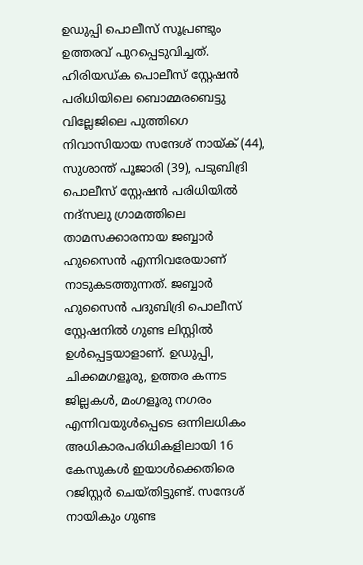ഉഡുപ്പി പൊലീസ് സൂപ്രണ്ടും ഉത്തരവ് പുറപ്പെടുവിച്ചത്. ഹിരിയഡ്ക പൊലീസ് സ്റ്റേഷൻ പരിധിയിലെ ബൊമ്മരബെട്ടു വില്ലേജിലെ പുത്തിഗെ നിവാസിയായ സന്ദേശ് നായ്ക് (44), സുശാന്ത് പൂജാരി (39), പടുബിദ്രി പൊലീസ് സ്റ്റേഷൻ പരിധിയിൽ നദ്സലു ഗ്രാമത്തിലെ താമസക്കാരനായ ജബ്ബാർ ഹുസൈൻ എന്നിവരേയാണ് നാടുകടത്തുന്നത്. ജബ്ബാർ ഹുസൈൻ പദുബിദ്രി പൊലീസ് സ്റ്റേഷനിൽ ഗുണ്ട ലിസ്റ്റിൽ ഉൾപ്പെട്ടയാളാണ്. ഉഡുപ്പി, ചിക്കമഗളൂരു, ഉത്തര കന്നട ജില്ലകൾ, മംഗളൂരു നഗരം എന്നിവയുൾപ്പെടെ ഒന്നിലധികം അധികാരപരിധികളിലായി 16 കേസുകൾ ഇയാൾക്കെതിരെ റജിസ്റ്റർ ചെയ്തിട്ടുണ്ട്. സന്ദേശ് നായികും ഗുണ്ട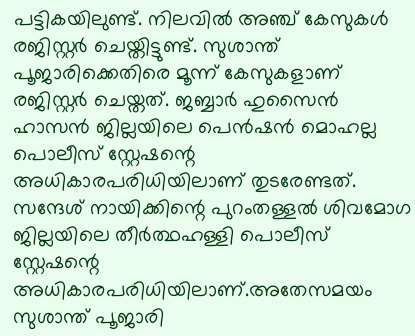പട്ടികയിലുണ്ട്. നിലവിൽ അഞ്ച് കേസുകൾ രജിസ്റ്റർ ചെയ്തിട്ടുണ്ട്. സുശാന്ത് പൂജാരിക്കെതിരെ മൂന്ന് കേസുകളാണ് രജിസ്റ്റർ ചെയ്തത്. ജബ്ബാർ ഹുസൈൻ ഹാസൻ ജില്ലയിലെ പെൻഷൻ മൊഹല്ല പൊലീസ് സ്റ്റേഷന്റെ അധികാരപരിധിയിലാണ് തുടരേണ്ടത്. സന്ദേശ് നായിക്കിന്റെ പുറംതള്ളൽ ശിവമോഗ ജില്ലയിലെ തീർത്ഥഹള്ളി പൊലീസ് സ്റ്റേഷന്റെ അധികാരപരിധിയിലാണ്.അതേസമയം സുശാന്ത് പൂജാരി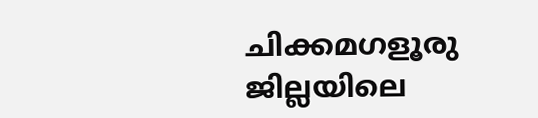ചിക്കമഗളൂരു ജില്ലയിലെ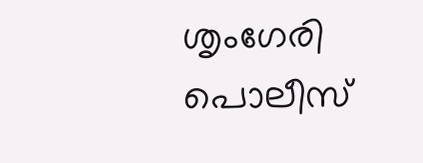ശൃംഗേരി പൊലീസ്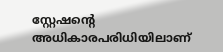സ്റ്റേഷന്റെ അധികാരപരിധിയിലാണ്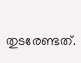തുടരേണ്ടത്.